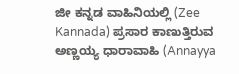ಜೀ ಕನ್ನಡ ವಾಹಿನಿಯಲ್ಲಿ (Zee Kannada) ಪ್ರಸಾರ ಕಾಣುತ್ತಿರುವ ಅಣ್ಣಯ್ಯ ಧಾರಾವಾಹಿ (Annayya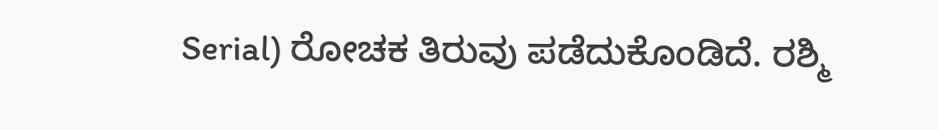Serial) ರೋಚಕ ತಿರುವು ಪಡೆದುಕೊಂಡಿದೆ. ರಶ್ಮಿ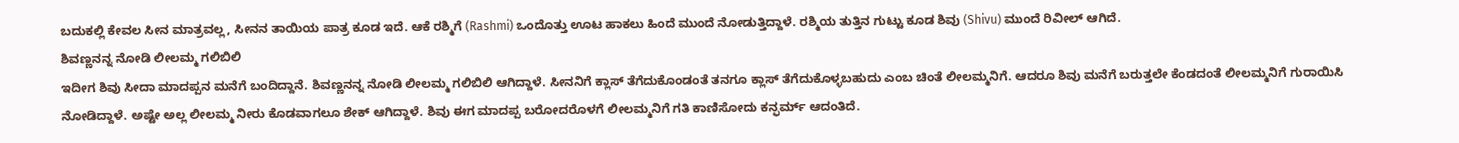ಬದುಕಲ್ಲಿ ಕೇವಲ ಸೀನ ಮಾತ್ರವಲ್ಲ, ಸೀನನ ತಾಯಿಯ ಪಾತ್ರ ಕೂಡ ಇದೆ. ಆಕೆ ರಶ್ಮಿಗೆ (Rashmi) ಒಂದೊತ್ತು ಊಟ ಹಾಕಲು ಹಿಂದೆ ಮುಂದೆ ನೋಡುತ್ತಿದ್ದಾಳೆ. ರಶ್ಮಿಯ ತುತ್ತಿನ ಗುಟ್ಟು ಕೂಡ ಶಿವು (Shivu) ಮುಂದೆ ರಿವೀಲ್ ಆಗಿದೆ.
ಶಿವಣ್ಣನನ್ನ ನೋಡಿ ಲೀಲಮ್ಮ ಗಲಿಬಿಲಿ
ಇದೀಗ ಶಿವು ಸೀದಾ ಮಾದಪ್ಪನ ಮನೆಗೆ ಬಂದಿದ್ದಾನೆ. ಶಿವಣ್ಣನನ್ನ ನೋಡಿ ಲೀಲಮ್ಮ ಗಲಿಬಿಲಿ ಆಗಿದ್ದಾಳೆ. ಸೀನನಿಗೆ ಕ್ಲಾಸ್ ತೆಗೆದುಕೊಂಡಂತೆ ತನಗೂ ಕ್ಲಾಸ್ ತೆಗೆದುಕೊಳ್ಳಬಹುದು ಎಂಬ ಚಿಂತೆ ಲೀಲಮ್ಮನಿಗೆ. ಆದರೂ ಶಿವು ಮನೆಗೆ ಬರುತ್ತಲೇ ಕೆಂಡದಂತೆ ಲೀಲಮ್ಮನಿಗೆ ಗುರಾಯಿಸಿ ನೋಡಿದ್ದಾಳೆ. ಅಷ್ಟೇ ಅಲ್ಲ ಲೀಲಮ್ಮ ನೀರು ಕೊಡವಾಗಲೂ ಶೇಕ್ ಆಗಿದ್ದಾಳೆ. ಶಿವು ಈಗ ಮಾದಪ್ಪ ಬರೋದರೊಳಗೆ ಲೀಲಮ್ಮನಿಗೆ ಗತಿ ಕಾಣಿಸೋದು ಕನ್ಫರ್ಮ್ ಆದಂತಿದೆ.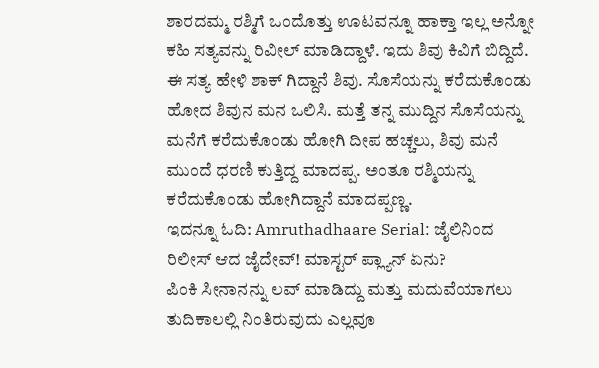ಶಾರದಮ್ಮ ರಶ್ಮಿಗೆ ಒಂದೊತ್ತು ಊಟವನ್ನೂ ಹಾಕ್ತಾ ಇಲ್ಲ ಅನ್ನೋ ಕಹಿ ಸತ್ಯವನ್ನು ರಿವೀಲ್ ಮಾಡಿದ್ದಾಳೆ. ಇದು ಶಿವು ಕಿವಿಗೆ ಬಿದ್ದಿದೆ. ಈ ಸತ್ಯ ಹೇಳಿ ಶಾಕ್ ಗಿದ್ದಾನೆ ಶಿವು. ಸೊಸೆಯನ್ನು ಕರೆದುಕೊಂಡು ಹೋದ ಶಿವುನ ಮನ ಒಲಿಸಿ. ಮತ್ತೆ ತನ್ನ ಮುದ್ದಿನ ಸೊಸೆಯನ್ನು ಮನೆಗೆ ಕರೆದುಕೊಂಡು ಹೋಗಿ ದೀಪ ಹಚ್ಚಲು, ಶಿವು ಮನೆ ಮುಂದೆ ಧರಣಿ ಕುತ್ತಿದ್ದ ಮಾದಪ್ಪ. ಅಂತೂ ರಶ್ಮಿಯನ್ನು ಕರೆದುಕೊಂಡು ಹೋಗಿದ್ದಾನೆ ಮಾದಪ್ಪಣ್ಣ.
ಇದನ್ನೂ ಓದಿ: Amruthadhaare Serial: ಜೈಲಿನಿಂದ ರಿಲೀಸ್ ಆದ ಜೈದೇವ್! ಮಾಸ್ಟರ್ ಪ್ಲ್ಯಾನ್ ಏನು?
ಪಿಂಕಿ ಸೀನಾನನ್ನು ಲವ್ ಮಾಡಿದ್ದು ಮತ್ತು ಮದುವೆಯಾಗಲು ತುದಿಕಾಲಲ್ಲಿ ನಿಂತಿರುವುದು ಎಲ್ಲವೂ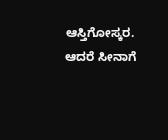ಆಸ್ತಿಗೋಸ್ಕರ. ಆದರೆ ಸೀನಾಗೆ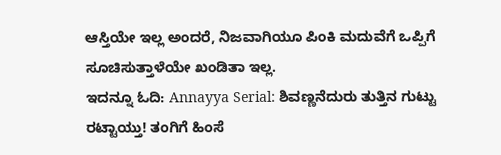ಆಸ್ತಿಯೇ ಇಲ್ಲ ಅಂದರೆ, ನಿಜವಾಗಿಯೂ ಪಿಂಕಿ ಮದುವೆಗೆ ಒಪ್ಪಿಗೆ ಸೂಚಿಸುತ್ತಾಳೆಯೇ ಖಂಡಿತಾ ಇಲ್ಲ.
ಇದನ್ನೂ ಓದಿ: Annayya Serial: ಶಿವಣ್ಣನೆದುರು ತುತ್ತಿನ ಗುಟ್ಟು ರಟ್ಟಾಯ್ತು! ತಂಗಿಗೆ ಹಿಂಸೆ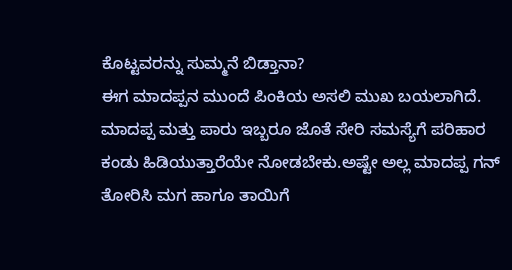ಕೊಟ್ಟವರನ್ನು ಸುಮ್ಮನೆ ಬಿಡ್ತಾನಾ?
ಈಗ ಮಾದಪ್ಪನ ಮುಂದೆ ಪಿಂಕಿಯ ಅಸಲಿ ಮುಖ ಬಯಲಾಗಿದೆ. ಮಾದಪ್ಪ ಮತ್ತು ಪಾರು ಇಬ್ಬರೂ ಜೊತೆ ಸೇರಿ ಸಮಸ್ಯೆಗೆ ಪರಿಹಾರ ಕಂಡು ಹಿಡಿಯುತ್ತಾರೆಯೇ ನೋಡಬೇಕು.ಅಷ್ಟೇ ಅಲ್ಲ ಮಾದಪ್ಪ ಗನ್ ತೋರಿಸಿ ಮಗ ಹಾಗೂ ತಾಯಿಗೆ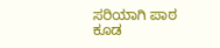ಸರಿಯಾಗಿ ಪಾಠ ಕೂಡ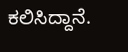ಕಲಿಸಿದ್ದಾನೆ.